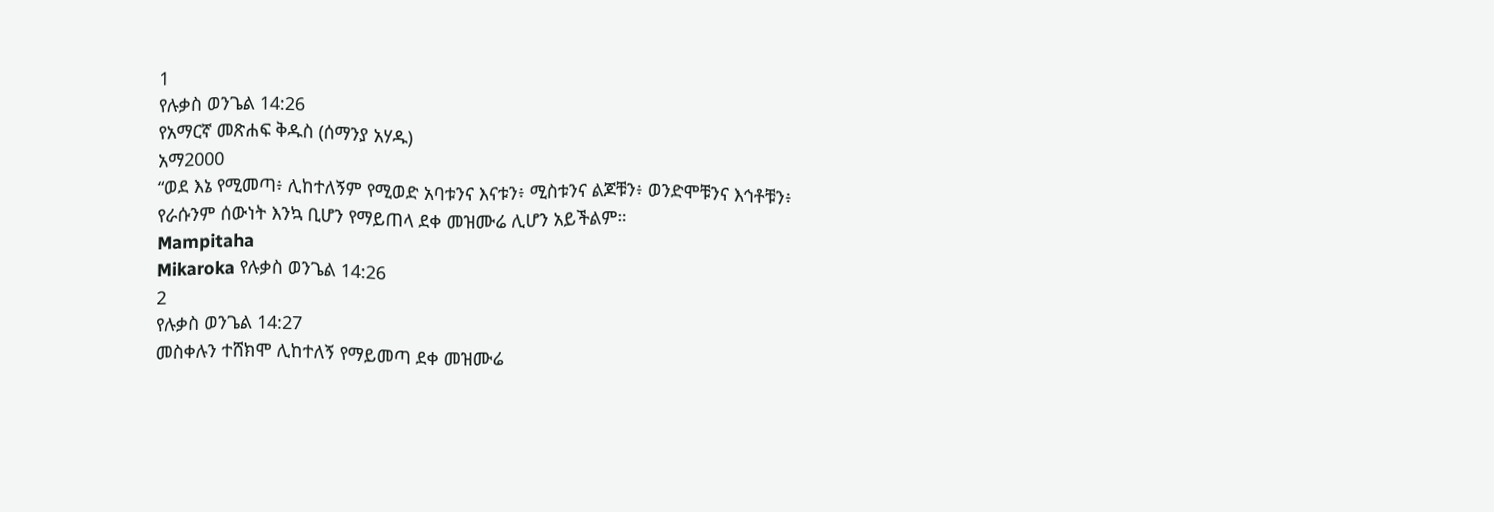1
የሉቃስ ወንጌል 14:26
የአማርኛ መጽሐፍ ቅዱስ (ሰማንያ አሃዱ)
አማ2000
“ወደ እኔ የሚመጣ፥ ሊከተለኝም የሚወድ አባቱንና እናቱን፥ ሚስቱንና ልጆቹን፥ ወንድሞቹንና እኅቶቹን፥ የራሱንም ሰውነት እንኳ ቢሆን የማይጠላ ደቀ መዝሙሬ ሊሆን አይችልም።
Mampitaha
Mikaroka የሉቃስ ወንጌል 14:26
2
የሉቃስ ወንጌል 14:27
መስቀሉን ተሸክሞ ሊከተለኝ የማይመጣ ደቀ መዝሙሬ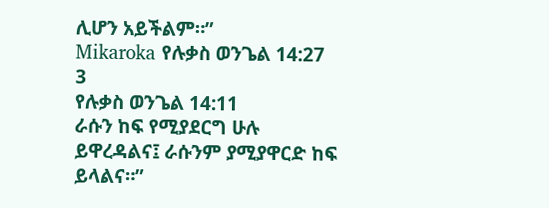ሊሆን አይችልም።”
Mikaroka የሉቃስ ወንጌል 14:27
3
የሉቃስ ወንጌል 14:11
ራሱን ከፍ የሚያደርግ ሁሉ ይዋረዳልና፤ ራሱንም ያሚያዋርድ ከፍ ይላልና።”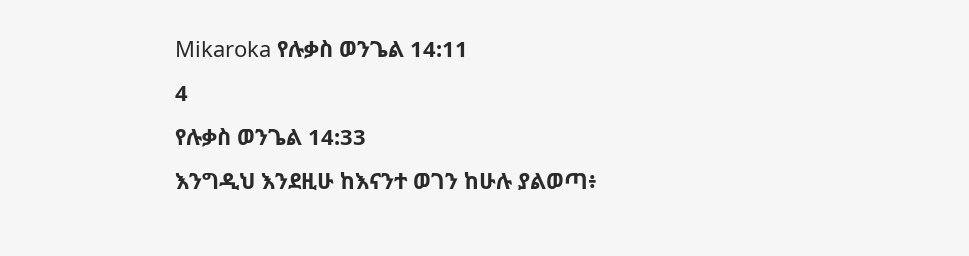Mikaroka የሉቃስ ወንጌል 14:11
4
የሉቃስ ወንጌል 14:33
እንግዲህ እንደዚሁ ከእናንተ ወገን ከሁሉ ያልወጣ፥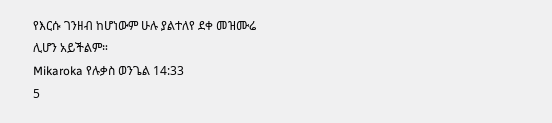የእርሱ ገንዘብ ከሆነውም ሁሉ ያልተለየ ደቀ መዝሙሬ ሊሆን አይችልም።
Mikaroka የሉቃስ ወንጌል 14:33
5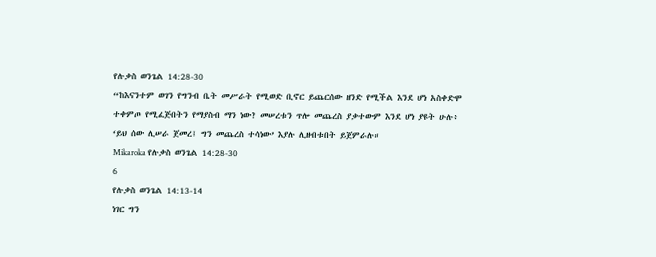የሉቃስ ወንጌል 14:28-30
“ከእናንተም ወገን የግንብ ቤት መሥራት የሚወድ ቢኖር ይጨርሰው ዘንድ የሚችል እንደ ሆነ አስቀድሞ ተቀምጦ የሚፈጅበትን የማያስብ ማን ነው? መሠረቱን ጥሎ መጨረስ ያቃተውም እንደ ሆነ ያዩት ሁሉ፥ ‘ይህ ሰው ሊሠራ ጀመረ፤ ግን መጨረስ ተሳነው’ እያሉ ሊዘብቱበት ይጀምራሉ።
Mikaroka የሉቃስ ወንጌል 14:28-30
6
የሉቃስ ወንጌል 14:13-14
ነገር ግን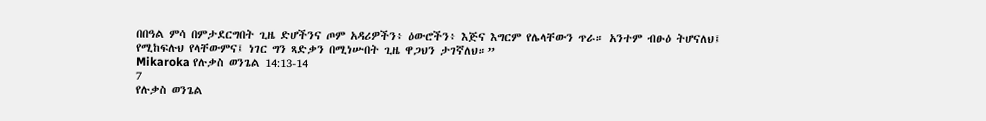በበዓል ምሳ በምታደርግበት ጊዜ ድሆችንና ጦም አዳሪዎችን፥ ዕውሮችን፥ እጅና እግርም የሌላቸውን ጥራ። አንተም ብፁዕ ትሆናለህ፤ የሚከፍሉህ የላቸውምና፤ ነገር ግን ጻድቃን በሚነሡበት ጊዜ ዋጋህን ታገኛለህ።”
Mikaroka የሉቃስ ወንጌል 14:13-14
7
የሉቃስ ወንጌል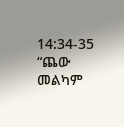14:34-35
“ጨው መልካም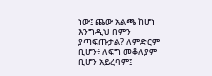ነው፤ ጨው አልጫ ከሆነ እንግዲህ በምን ያጣፍጡታል? ለምድርም ቢሆን፥ ለፍግ መቆለያም ቢሆን አይረባም፤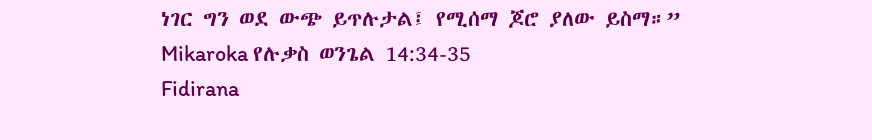ነገር ግን ወደ ውጭ ይጥሉታል፤ የሚሰማ ጆሮ ያለው ይስማ።”
Mikaroka የሉቃስ ወንጌል 14:34-35
Fidirana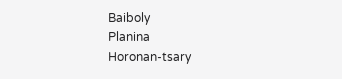Baiboly
Planina
Horonan-tsary